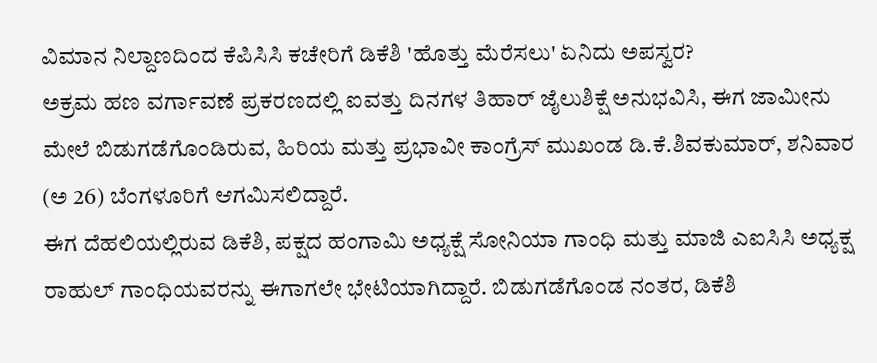ವಿಮಾನ ನಿಲ್ದಾಣದಿಂದ ಕೆಪಿಸಿಸಿ ಕಚೇರಿಗೆ ಡಿಕೆಶಿ 'ಹೊತ್ತು ಮೆರೆಸಲು' ಏನಿದು ಅಪಸ್ವರ?
ಅಕ್ರಮ ಹಣ ವರ್ಗಾವಣೆ ಪ್ರಕರಣದಲ್ಲಿ ಐವತ್ತು ದಿನಗಳ ತಿಹಾರ್ ಜೈಲುಶಿಕ್ಷೆ ಅನುಭವಿಸಿ, ಈಗ ಜಾಮೀನು ಮೇಲೆ ಬಿಡುಗಡೆಗೊಂಡಿರುವ, ಹಿರಿಯ ಮತ್ತು ಪ್ರಭಾವೀ ಕಾಂಗ್ರೆಸ್ ಮುಖಂಡ ಡಿ.ಕೆ.ಶಿವಕುಮಾರ್, ಶನಿವಾರ (ಅ 26) ಬೆಂಗಳೂರಿಗೆ ಆಗಮಿಸಲಿದ್ದಾರೆ.
ಈಗ ದೆಹಲಿಯಲ್ಲಿರುವ ಡಿಕೆಶಿ, ಪಕ್ಷದ ಹಂಗಾಮಿ ಅಧ್ಯಕ್ಷೆ ಸೋನಿಯಾ ಗಾಂಧಿ ಮತ್ತು ಮಾಜಿ ಎಐಸಿಸಿ ಅಧ್ಯಕ್ಷ ರಾಹುಲ್ ಗಾಂಧಿಯವರನ್ನು ಈಗಾಗಲೇ ಭೇಟಿಯಾಗಿದ್ದಾರೆ. ಬಿಡುಗಡೆಗೊಂಡ ನಂತರ, ಡಿಕೆಶಿ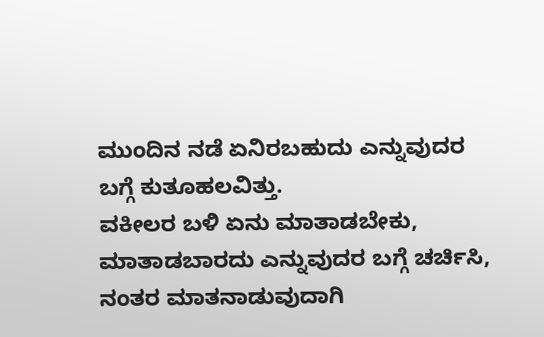ಮುಂದಿನ ನಡೆ ಏನಿರಬಹುದು ಎನ್ನುವುದರ ಬಗ್ಗೆ ಕುತೂಹಲವಿತ್ತು.
ವಕೀಲರ ಬಳಿ ಏನು ಮಾತಾಡಬೇಕು, ಮಾತಾಡಬಾರದು ಎನ್ನುವುದರ ಬಗ್ಗೆ ಚರ್ಚಿಸಿ, ನಂತರ ಮಾತನಾಡುವುದಾಗಿ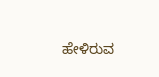ಹೇಳಿರುವ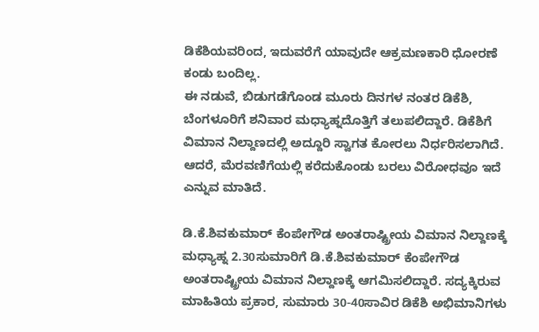ಡಿಕೆಶಿಯವರಿಂದ, ಇದುವರೆಗೆ ಯಾವುದೇ ಆಕ್ರಮಣಕಾರಿ ಧೋರಣೆ ಕಂಡು ಬಂದಿಲ್ಲ.
ಈ ನಡುವೆ, ಬಿಡುಗಡೆಗೊಂಡ ಮೂರು ದಿನಗಳ ನಂತರ ಡಿಕೆಶಿ, ಬೆಂಗಳೂರಿಗೆ ಶನಿವಾರ ಮಧ್ಯಾಹ್ನದೊತ್ತಿಗೆ ತಲುಪಲಿದ್ದಾರೆ. ಡಿಕೆಶಿಗೆ ವಿಮಾನ ನಿಲ್ದಾಣದಲ್ಲಿ ಅದ್ದೂರಿ ಸ್ವಾಗತ ಕೋರಲು ನಿರ್ಧರಿಸಲಾಗಿದೆ. ಆದರೆ, ಮೆರವಣಿಗೆಯಲ್ಲಿ ಕರೆದುಕೊಂಡು ಬರಲು ವಿರೋಧವೂ ಇದೆ ಎನ್ನುವ ಮಾತಿದೆ.

ಡಿ.ಕೆ.ಶಿವಕುಮಾರ್ ಕೆಂಪೇಗೌಡ ಅಂತರಾಷ್ಟ್ರೀಯ ವಿಮಾನ ನಿಲ್ದಾಣಕ್ಕೆ
ಮಧ್ಯಾಹ್ನ 2.30ಸುಮಾರಿಗೆ ಡಿ.ಕೆ.ಶಿವಕುಮಾರ್ ಕೆಂಪೇಗೌಡ ಅಂತರಾಷ್ಟ್ರೀಯ ವಿಮಾನ ನಿಲ್ದಾಣಕ್ಕೆ ಆಗಮಿಸಲಿದ್ದಾರೆ. ಸದ್ಯಕ್ಕಿರುವ ಮಾಹಿತಿಯ ಪ್ರಕಾರ, ಸುಮಾರು 30-40ಸಾವಿರ ಡಿಕೆಶಿ ಅಭಿಮಾನಿಗಳು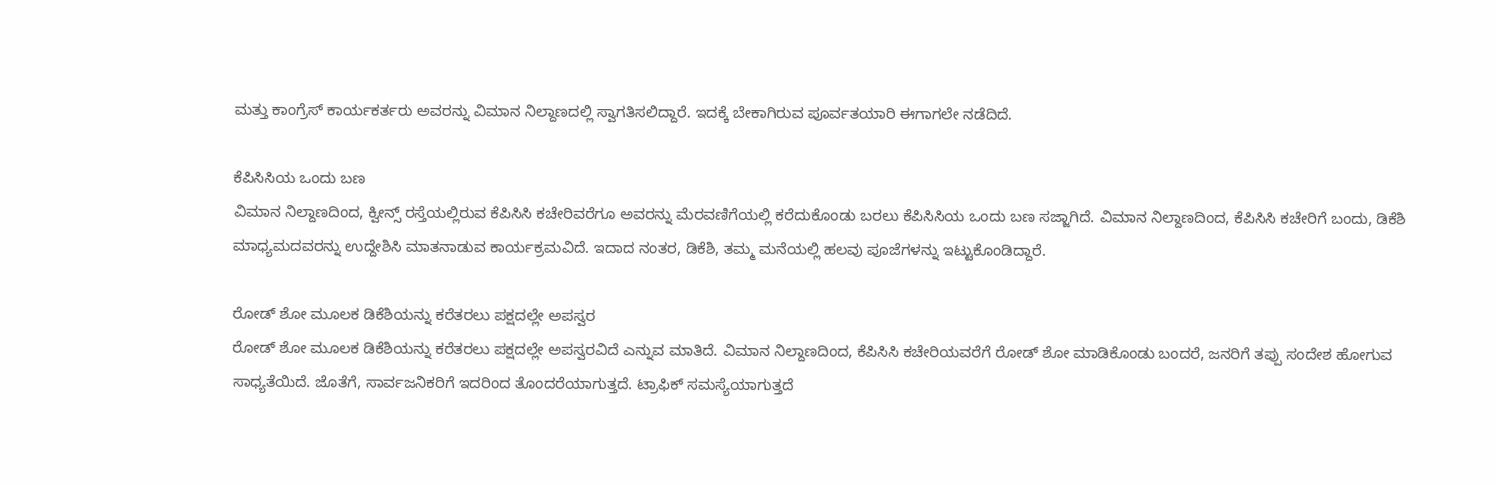ಮತ್ತು ಕಾಂಗ್ರೆಸ್ ಕಾರ್ಯಕರ್ತರು ಅವರನ್ನು ವಿಮಾನ ನಿಲ್ದಾಣದಲ್ಲಿ ಸ್ವಾಗತಿಸಲಿದ್ದಾರೆ. ಇದಕ್ಕೆ ಬೇಕಾಗಿರುವ ಪೂರ್ವತಯಾರಿ ಈಗಾಗಲೇ ನಡೆದಿದೆ.

ಕೆಪಿಸಿಸಿಯ ಒಂದು ಬಣ
ವಿಮಾನ ನಿಲ್ದಾಣದಿಂದ, ಕ್ವೀನ್ಸ್ ರಸ್ತೆಯಲ್ಲಿರುವ ಕೆಪಿಸಿಸಿ ಕಚೇರಿವರೆಗೂ ಅವರನ್ನು ಮೆರವಣಿಗೆಯಲ್ಲಿ ಕರೆದುಕೊಂಡು ಬರಲು ಕೆಪಿಸಿಸಿಯ ಒಂದು ಬಣ ಸಜ್ಜಾಗಿದೆ. ವಿಮಾನ ನಿಲ್ದಾಣದಿಂದ, ಕೆಪಿಸಿಸಿ ಕಚೇರಿಗೆ ಬಂದು, ಡಿಕೆಶಿ ಮಾಧ್ಯಮದವರನ್ನು ಉದ್ದೇಶಿಸಿ ಮಾತನಾಡುವ ಕಾರ್ಯಕ್ರಮವಿದೆ. ಇದಾದ ನಂತರ, ಡಿಕೆಶಿ, ತಮ್ಮ ಮನೆಯಲ್ಲಿ ಹಲವು ಪೂಜೆಗಳನ್ನು ಇಟ್ಟುಕೊಂಡಿದ್ದಾರೆ.

ರೋಡ್ ಶೋ ಮೂಲಕ ಡಿಕೆಶಿಯನ್ನು ಕರೆತರಲು ಪಕ್ಷದಲ್ಲೇ ಅಪಸ್ವರ
ರೋಡ್ ಶೋ ಮೂಲಕ ಡಿಕೆಶಿಯನ್ನು ಕರೆತರಲು ಪಕ್ಷದಲ್ಲೇ ಅಪಸ್ವರವಿದೆ ಎನ್ನುವ ಮಾತಿದೆ. ವಿಮಾನ ನಿಲ್ದಾಣದಿಂದ, ಕೆಪಿಸಿಸಿ ಕಚೇರಿಯವರೆಗೆ ರೋಡ್ ಶೋ ಮಾಡಿಕೊಂಡು ಬಂದರೆ, ಜನರಿಗೆ ತಪ್ಪು ಸಂದೇಶ ಹೋಗುವ ಸಾಧ್ಯತೆಯಿದೆ. ಜೊತೆಗೆ, ಸಾರ್ವಜನಿಕರಿಗೆ ಇದರಿಂದ ತೊಂದರೆಯಾಗುತ್ತದೆ. ಟ್ರಾಫಿಕ್ ಸಮಸ್ಯೆಯಾಗುತ್ತದೆ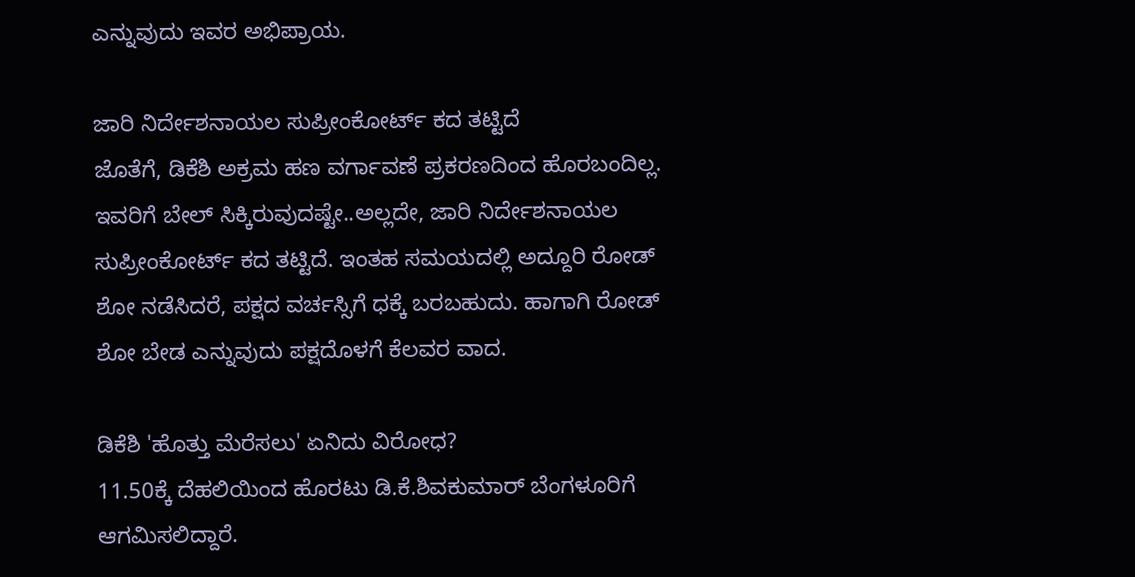ಎನ್ನುವುದು ಇವರ ಅಭಿಪ್ರಾಯ.

ಜಾರಿ ನಿರ್ದೇಶನಾಯಲ ಸುಪ್ರೀಂಕೋರ್ಟ್ ಕದ ತಟ್ಟಿದೆ
ಜೊತೆಗೆ, ಡಿಕೆಶಿ ಅಕ್ರಮ ಹಣ ವರ್ಗಾವಣೆ ಪ್ರಕರಣದಿಂದ ಹೊರಬಂದಿಲ್ಲ. ಇವರಿಗೆ ಬೇಲ್ ಸಿಕ್ಕಿರುವುದಷ್ಟೇ..ಅಲ್ಲದೇ, ಜಾರಿ ನಿರ್ದೇಶನಾಯಲ ಸುಪ್ರೀಂಕೋರ್ಟ್ ಕದ ತಟ್ಟಿದೆ. ಇಂತಹ ಸಮಯದಲ್ಲಿ ಅದ್ದೂರಿ ರೋಡ್ ಶೋ ನಡೆಸಿದರೆ, ಪಕ್ಷದ ವರ್ಚಸ್ಸಿಗೆ ಧಕ್ಕೆ ಬರಬಹುದು. ಹಾಗಾಗಿ ರೋಡ್ ಶೋ ಬೇಡ ಎನ್ನುವುದು ಪಕ್ಷದೊಳಗೆ ಕೆಲವರ ವಾದ.

ಡಿಕೆಶಿ 'ಹೊತ್ತು ಮೆರೆಸಲು' ಏನಿದು ವಿರೋಧ?
11.50ಕ್ಕೆ ದೆಹಲಿಯಿಂದ ಹೊರಟು ಡಿ.ಕೆ.ಶಿವಕುಮಾರ್ ಬೆಂಗಳೂರಿಗೆ ಆಗಮಿಸಲಿದ್ದಾರೆ.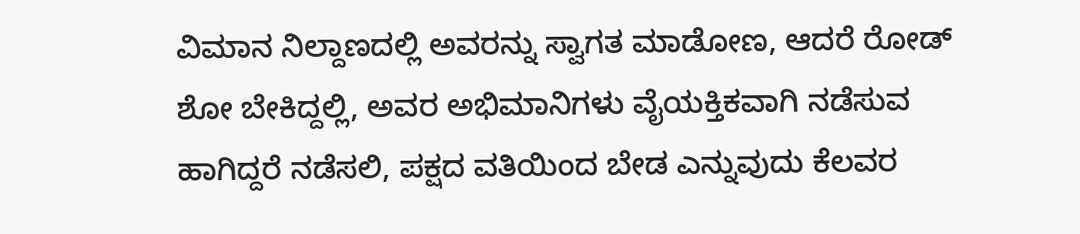ವಿಮಾನ ನಿಲ್ದಾಣದಲ್ಲಿ ಅವರನ್ನು ಸ್ವಾಗತ ಮಾಡೋಣ, ಆದರೆ ರೋಡ್ ಶೋ ಬೇಕಿದ್ದಲ್ಲಿ, ಅವರ ಅಭಿಮಾನಿಗಳು ವೈಯಕ್ತಿಕವಾಗಿ ನಡೆಸುವ ಹಾಗಿದ್ದರೆ ನಡೆಸಲಿ, ಪಕ್ಷದ ವತಿಯಿಂದ ಬೇಡ ಎನ್ನುವುದು ಕೆಲವರ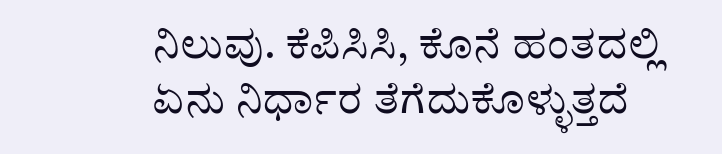ನಿಲುವು. ಕೆಪಿಸಿಸಿ, ಕೊನೆ ಹಂತದಲ್ಲಿ ಏನು ನಿರ್ಧಾರ ತೆಗೆದುಕೊಳ್ಳುತ್ತದೆ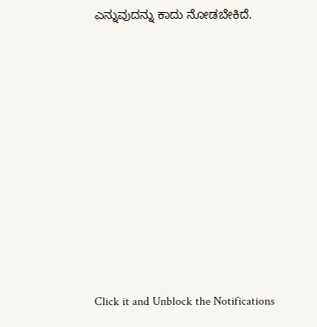ಎನ್ನುವುದನ್ನು ಕಾದು ನೋಡಬೇಕಿದೆ.












Click it and Unblock the Notifications